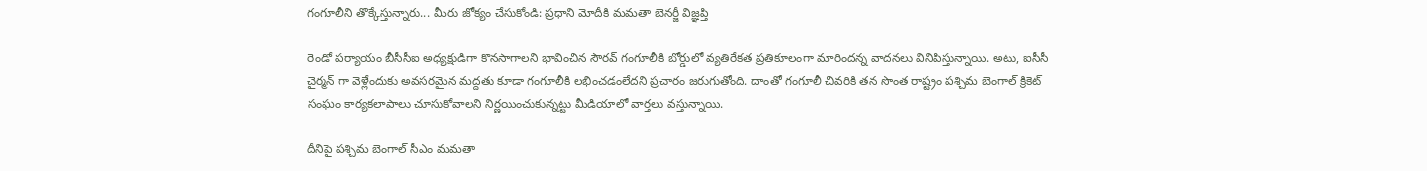గంగూలీని తొక్కేస్తున్నారు... మీరు జోక్యం చేసుకోండి: ప్రధాని మోదీకి మమతా బెనర్జీ విజ్ఞప్తి

రెండో పర్యాయం బీసీసీఐ అధ్యక్షుడిగా కొనసాగాలని భావించిన సౌరవ్ గంగూలీకి బోర్డులో వ్యతిరేకత ప్రతికూలంగా మారిందన్న వాదనలు వినిపిస్తున్నాయి. అటు, ఐసీసీ చైర్మన్ గా వెళ్లేందుకు అవసరమైన మద్దతు కూడా గంగూలీకి లభించడంలేదని ప్రచారం జరుగుతోంది. దాంతో గంగూలీ చివరికి తన సొంత రాష్ట్రం పశ్చిమ బెంగాల్ క్రికెట్ సంఘం కార్యకలాపాలు చూసుకోవాలని నిర్ణయించుకున్నట్టు మీడియాలో వార్తలు వస్తున్నాయి.

దీనిపై పశ్చిమ బెంగాల్ సీఎం మమతా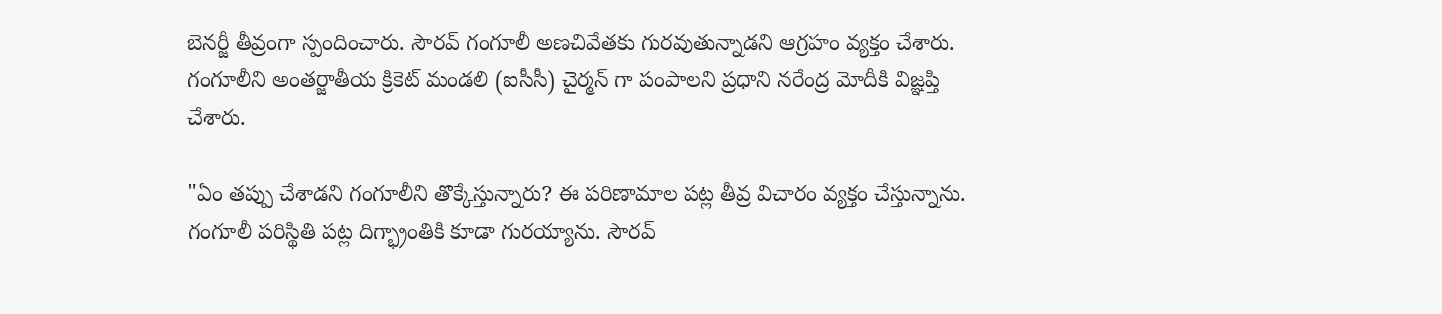బెనర్జీ తీవ్రంగా స్పందించారు. సౌరవ్ గంగూలీ అణచివేతకు గురవుతున్నాడని ఆగ్రహం వ్యక్తం చేశారు. గంగూలీని అంతర్జాతీయ క్రికెట్ మండలి (ఐసీసీ) చైర్మన్ గా పంపాలని ప్రధాని నరేంద్ర మోదీకి విజ్ఞప్తి చేశారు.

"ఏం తప్పు చేశాడని గంగూలీని తొక్కేస్తున్నారు? ఈ పరిణామాల పట్ల తీవ్ర విచారం వ్యక్తం చేస్తున్నాను. గంగూలీ పరిస్థితి పట్ల దిగ్భ్రాంతికి కూడా గురయ్యాను. సౌరవ్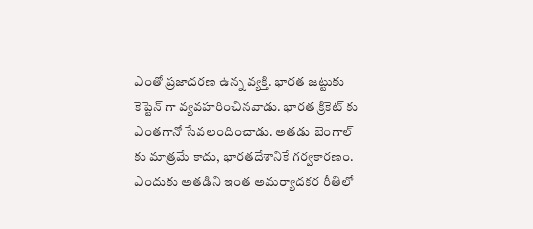ఎంతో ప్రజాదరణ ఉన్న వ్యక్తి. భారత జట్టుకు కెప్టెన్ గా వ్యవహరించినవాడు. భారత క్రికెట్ కు ఎంతగానో సేవలందించాడు. అతడు బెంగాల్ కు మాత్రమే కాదు, భారతదేశానికే గర్వకారణం. ఎందుకు అతడిని ఇంత అమర్యాదకర రీతిలో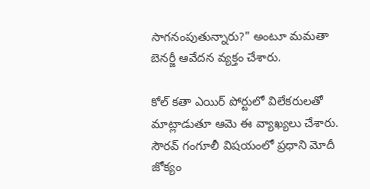సాగనంపుతున్నారు?" అంటూ మమతా బెనర్జీ ఆవేదన వ్యక్తం చేశారు.

కోల్ కతా ఎయిర్ పోర్టులో విలేకరులతో మాట్లాడుతూ ఆమె ఈ వ్యాఖ్యలు చేశారు. సౌరవ్ గంగూలీ విషయంలో ప్రధాని మోదీ జోక్యం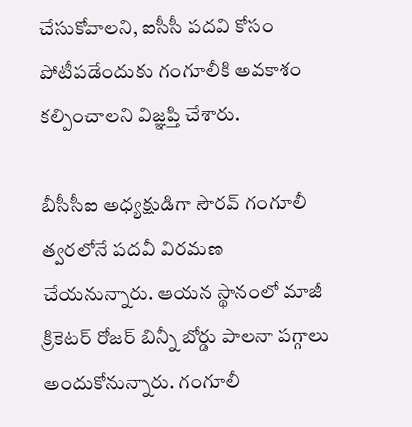చేసుకోవాలని, ఐసీసీ పదవి కోసం పోటీపడేందుకు గంగూలీకి అవకాశం కల్పించాలని విజ్ఞప్తి చేశారు.

బీసీసీఐ అధ్యక్షుడిగా సౌరవ్ గంగూలీ త్వరలోనే పదవీ విరమణ చేయనున్నారు. ఆయన స్థానంలో మాజీ క్రికెటర్ రోజర్ బిన్నీ బోర్డు పాలనా పగ్గాలు అందుకోనున్నారు. గంగూలీ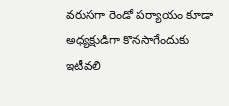వరుసగా రెండో పర్యాయం కూడా అధ్యక్షుడిగా కొనసాగేందుకు ఇటీవలి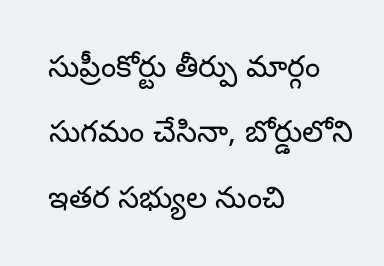సుప్రీంకోర్టు తీర్పు మార్గం సుగమం చేసినా, బోర్డులోని ఇతర సభ్యుల నుంచి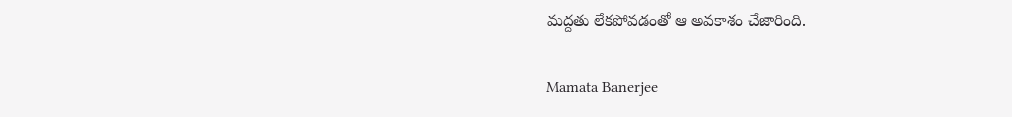మద్దతు లేకపోవడంతో ఆ అవకాశం చేజారింది.

Mamata Banerjee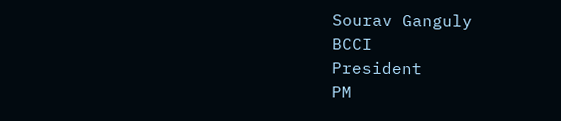Sourav Ganguly
BCCI
President
PM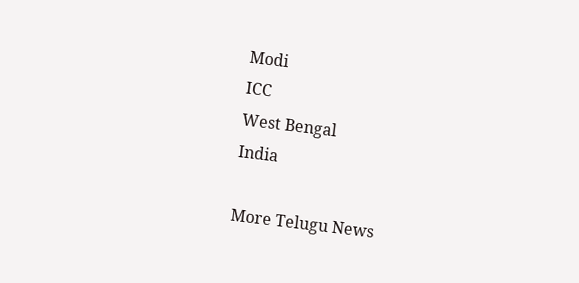Modi
ICC
West Bengal
India

More Telugu News